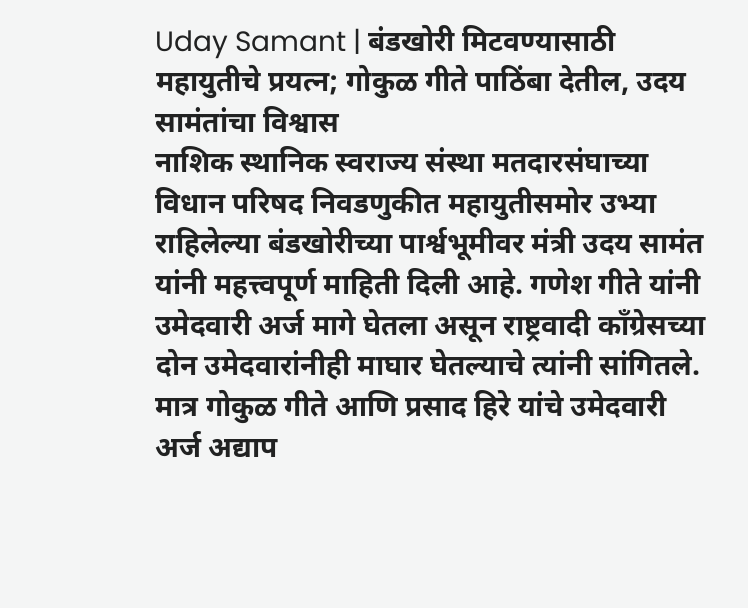Uday Samant | बंडखोरी मिटवण्यासाठी महायुतीचे प्रयत्न; गोकुळ गीते पाठिंबा देतील, उदय सामंतांचा विश्वास
नाशिक स्थानिक स्वराज्य संस्था मतदारसंघाच्या विधान परिषद निवडणुकीत महायुतीसमोर उभ्या राहिलेल्या बंडखोरीच्या पार्श्वभूमीवर मंत्री उदय सामंत यांनी महत्त्वपूर्ण माहिती दिली आहे. गणेश गीते यांनी उमेदवारी अर्ज मागे घेतला असून राष्ट्रवादी काँग्रेसच्या दोन उमेदवारांनीही माघार घेतल्याचे त्यांनी सांगितले. मात्र गोकुळ गीते आणि प्रसाद हिरे यांचे उमेदवारी अर्ज अद्याप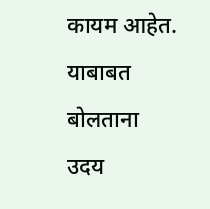कायम आहेत. याबाबत बोलताना उदय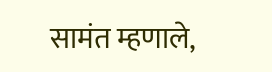सामंत म्हणाले,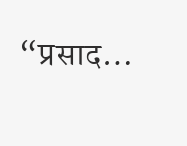“प्रसाद…